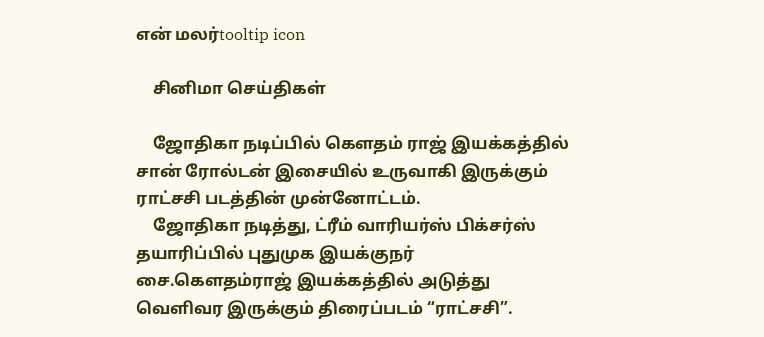என் மலர்tooltip icon

    சினிமா செய்திகள்

    ஜோதிகா நடிப்பில் கௌதம் ராஜ் இயக்கத்தில் சான் ரோல்டன் இசையில் உருவாகி இருக்கும் ராட்சசி படத்தின் முன்னோட்டம்.
    ஜோதிகா நடித்து, ட்ரீம் வாரியர்ஸ் பிக்சர்ஸ் தயாரிப்பில் புதுமுக இயக்குநர் சை.கௌதம்ராஜ் இயக்கத்தில் அடுத்து வெளிவர இருக்கும் திரைப்படம் “ராட்சசி”.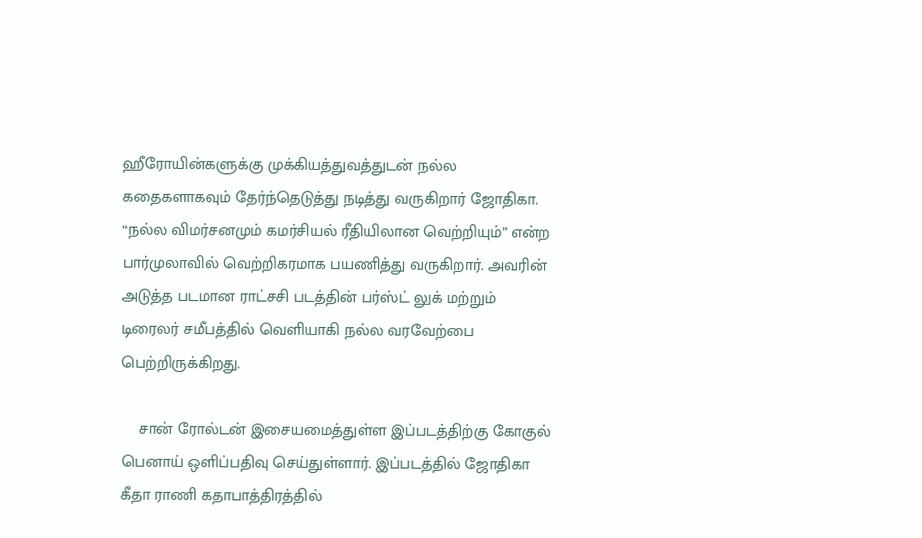ஹீரோயின்களுக்கு முக்கியத்துவத்துடன் நல்ல கதைகளாகவும் தேர்ந்தெடுத்து நடித்து வருகிறார் ஜோதிகா. “நல்ல விமர்சனமும் கமர்சியல் ரீதியிலான வெற்றியும்” என்ற பார்முலாவில் வெற்றிகரமாக பயணித்து வருகிறார். அவரின் அடுத்த படமான ராட்சசி படத்தின் பர்ஸ்ட் லுக் மற்றும் டிரைலர் சமீபத்தில் வெளியாகி நல்ல வரவேற்பை பெற்றிருக்கிறது.

    சான் ரோல்டன் இசையமைத்துள்ள இப்படத்திற்கு கோகுல் பெனாய் ஒளிப்பதிவு செய்துள்ளார். இப்படத்தில் ஜோதிகா கீதா ராணி கதாபாத்திரத்தில்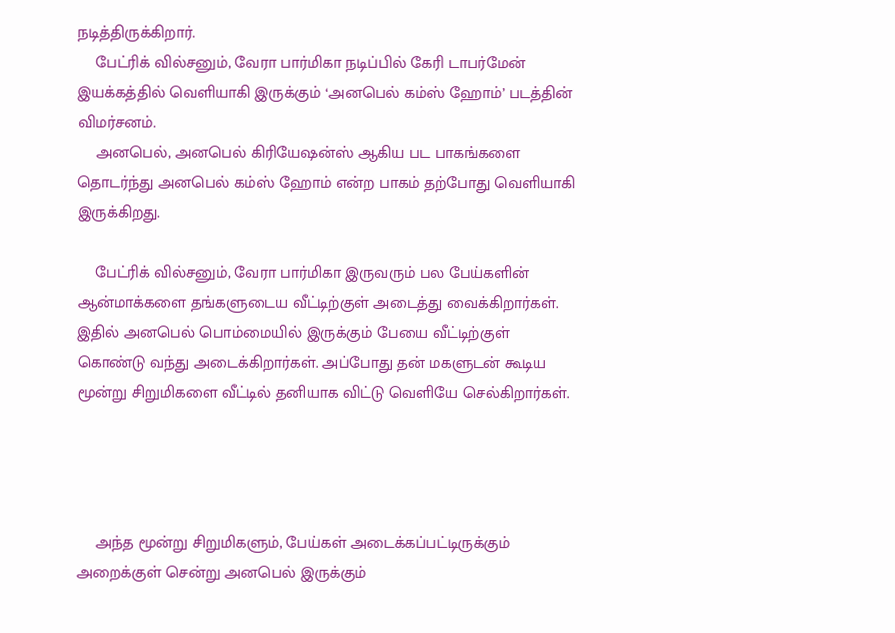நடித்திருக்கிறார்.
    பேட்ரிக் வில்சனும், வேரா பார்மிகா நடிப்பில் கேரி டாபர்மேன் இயக்கத்தில் வெளியாகி இருக்கும் ‘அனபெல் கம்ஸ் ஹோம்’ படத்தின் விமர்சனம்.
    அனபெல், அனபெல் கிரியேஷன்ஸ் ஆகிய பட பாகங்களை தொடர்ந்து அனபெல் கம்ஸ் ஹோம் என்ற பாகம் தற்போது வெளியாகி இருக்கிறது.

    பேட்ரிக் வில்சனும், வேரா பார்மிகா இருவரும் பல பேய்களின் ஆன்மாக்களை தங்களுடைய வீட்டிற்குள் அடைத்து வைக்கிறார்கள். இதில் அனபெல் பொம்மையில் இருக்கும் பேயை வீட்டிற்குள் கொண்டு வந்து அடைக்கிறார்கள். அப்போது தன் மகளுடன் கூடிய மூன்று சிறுமிகளை வீட்டில் தனியாக விட்டு வெளியே செல்கிறார்கள்.




    அந்த மூன்று சிறுமிகளும், பேய்கள் அடைக்கப்பட்டிருக்கும் அறைக்குள் சென்று அனபெல் இருக்கும்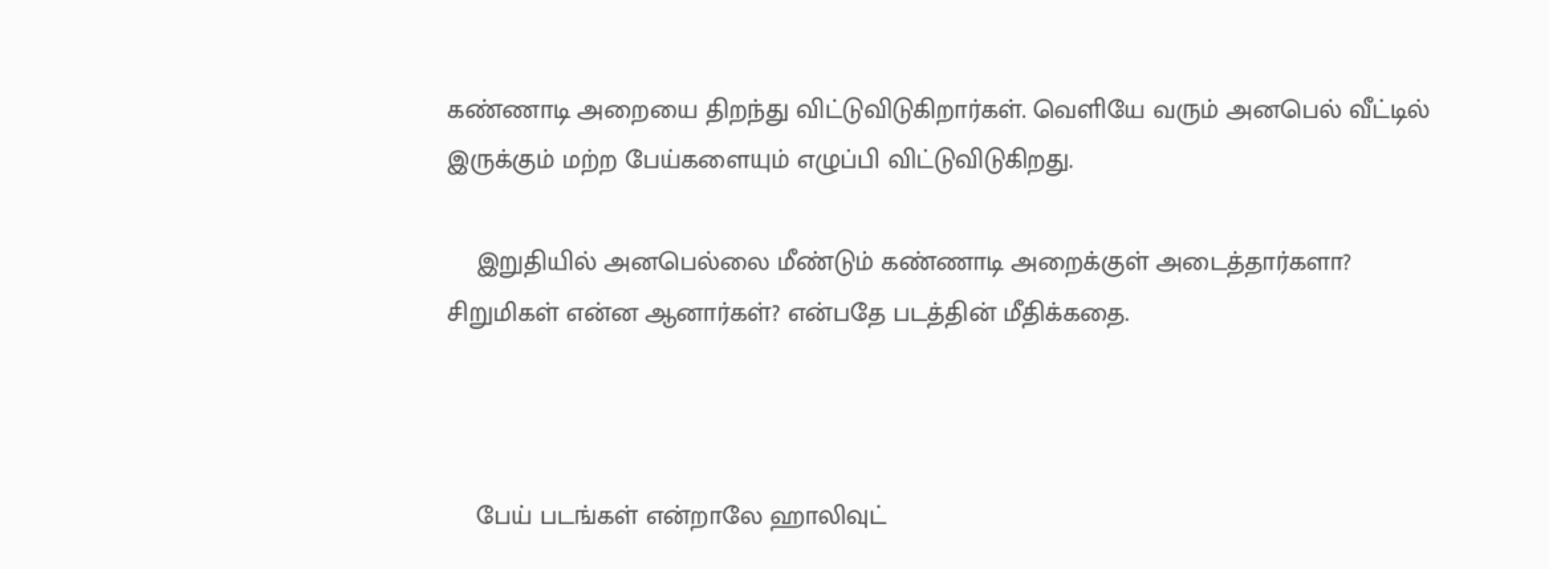கண்ணாடி அறையை திறந்து விட்டுவிடுகிறார்கள். வெளியே வரும் அனபெல் வீட்டில் இருக்கும் மற்ற பேய்களையும் எழுப்பி விட்டுவிடுகிறது.

    இறுதியில் அனபெல்லை மீண்டும் கண்ணாடி அறைக்குள் அடைத்தார்களா? சிறுமிகள் என்ன ஆனார்கள்? என்பதே படத்தின் மீதிக்கதை.



    பேய் படங்கள் என்றாலே ஹாலிவுட்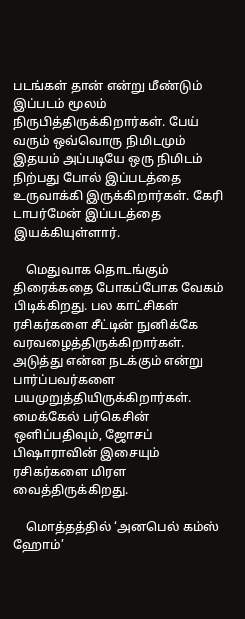படங்கள் தான் என்று மீண்டும் இப்படம் மூலம் நிருபித்திருக்கிறார்கள். பேய் வரும் ஒவ்வொரு நிமிடமும் இதயம் அப்படியே ஒரு நிமிடம் நிற்பது போல் இப்படத்தை உருவாக்கி இருக்கிறார்கள். கேரி டாபர்மேன் இப்படத்தை இயக்கியுள்ளார்.

    மெதுவாக தொடங்கும் திரைக்கதை போகப்போக வேகம் பிடிக்கிறது. பல காட்சிகள் ரசிகர்களை சீட்டின் நுனிக்கே வரவழைத்திருக்கிறார்கள். அடுத்து என்ன நடக்கும் என்று பார்ப்பவர்களை பயமுறுத்தியிருக்கிறார்கள். மைக்கேல் பர்கெசின் ஒளிப்பதிவும், ஜோசப் பிஷாராவின் இசையும் ரசிகர்களை மிரள வைத்திருக்கிறது.

    மொத்தத்தில் ‘அனபெல் கம்ஸ் ஹோம்’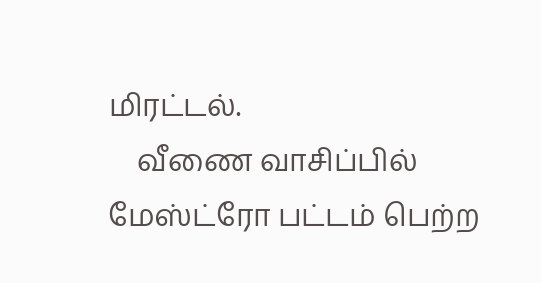மிரட்டல்.
    வீணை வாசிப்பில் மேஸ்ட்ரோ பட்டம் பெற்ற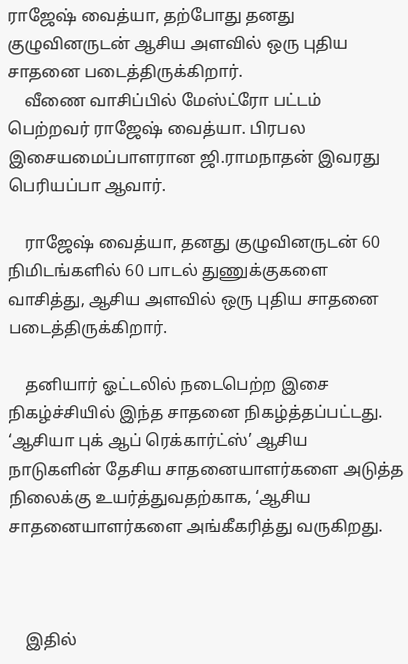ராஜேஷ் வைத்யா, தற்போது தனது குழுவினருடன் ஆசிய அளவில் ஒரு புதிய சாதனை படைத்திருக்கிறார்.
    வீணை வாசிப்பில் மேஸ்ட்ரோ பட்டம் பெற்றவர் ராஜேஷ் வைத்யா. பிரபல இசையமைப்பாளரான ஜி.ராமநாதன் இவரது பெரியப்பா ஆவார்.

    ராஜேஷ் வைத்யா, தனது குழுவினருடன் 60 நிமிடங்களில் 60 பாடல் துணுக்குகளை வாசித்து, ஆசிய அளவில் ஒரு புதிய சாதனை படைத்திருக்கிறார்.

    தனியார் ஓட்டலில் நடைபெற்ற இசை நிகழ்ச்சியில் இந்த சாதனை நிகழ்த்தப்பட்டது. ‘ஆசியா புக் ஆப் ரெக்கார்ட்ஸ்’ ஆசிய நாடுகளின் தேசிய சாதனையாளர்களை அடுத்த நிலைக்கு உயர்த்துவதற்காக, ‘ஆசிய சாதனையாளர்களை அங்கீகரித்து வருகிறது.



    இதில்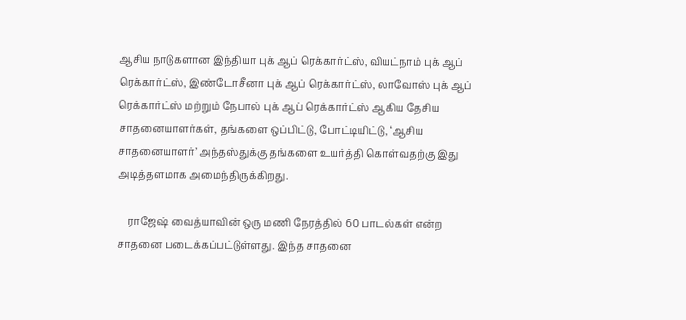ஆசிய நாடுகளான இந்தியா புக் ஆப் ரெக்கார்ட்ஸ், வியட்நாம் புக் ஆப் ரெக்கார்ட்ஸ், இண்டோசீனா புக் ஆப் ரெக்கார்ட்ஸ், லாவோஸ் புக் ஆப் ரெக்கார்ட்ஸ் மற்றும் நேபால் புக் ஆப் ரெக்கார்ட்ஸ் ஆகிய தேசிய சாதனையாளர்கள், தங்களை ஒப்பிட்டு, போட்டியிட்டு, ‘ஆசிய சாதனையாளர்’ அந்தஸ்துக்கு தங்களை உயர்த்தி கொள்வதற்கு இது அடித்தளமாக அமைந்திருக்கிறது.

    ராஜேஷ் வைத்யாவின் ஒரு மணி நேரத்தில் 60 பாடல்கள் என்ற சாதனை படைக்கப்பட்டுள்ளது. இந்த சாதனை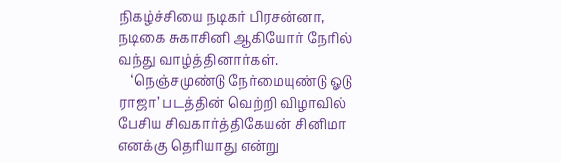நிகழ்ச்சியை நடிகர் பிரசன்னா, நடிகை சுகாசினி ஆகியோர் நேரில் வந்து வாழ்த்தினார்கள்.
    ‘நெஞ்சமுண்டு நேர்மையுண்டு ஓடு ராஜா’ படத்தின் வெற்றி விழாவில் பேசிய சிவகார்த்திகேயன் சினிமா எனக்கு தெரியாது என்று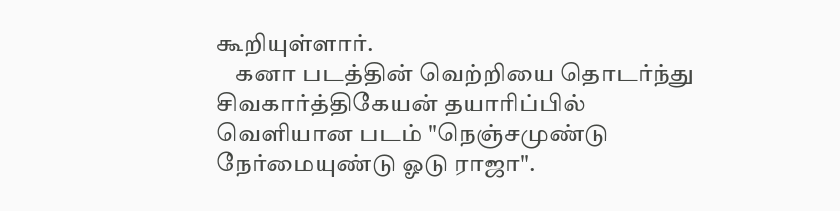கூறியுள்ளார்.
    கனா படத்தின் வெற்றியை தொடர்ந்து சிவகார்த்திகேயன் தயாரிப்பில் வெளியான படம் "நெஞ்சமுண்டு நேர்மையுண்டு ஓடு ராஜா".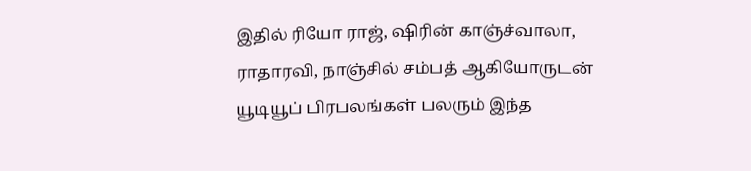இதில் ரியோ ராஜ், ஷிரின் காஞ்ச்வாலா, ராதாரவி, நாஞ்சில் சம்பத் ஆகியோருடன் யூடியூப் பிரபலங்கள் பலரும் இந்த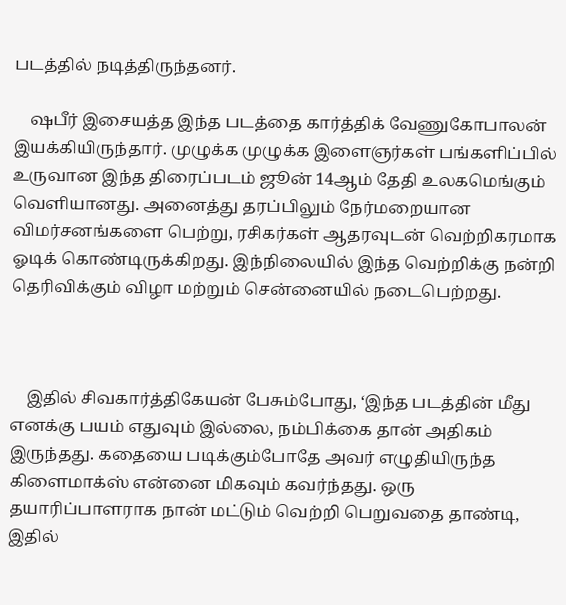படத்தில் நடித்திருந்தனர்.

    ஷபீர் இசையத்த இந்த படத்தை கார்த்திக் வேணுகோபாலன் இயக்கியிருந்தார். முழுக்க முழுக்க இளைஞர்கள் பங்களிப்பில் உருவான இந்த திரைப்படம் ஜூன் 14ஆம் தேதி உலகமெங்கும் வெளியானது. அனைத்து தரப்பிலும் நேர்மறையான விமர்சனங்களை பெற்று, ரசிகர்கள் ஆதரவுடன் வெற்றிகரமாக ஓடிக் கொண்டிருக்கிறது. இந்நிலையில் இந்த வெற்றிக்கு நன்றி தெரிவிக்கும் விழா மற்றும் சென்னையில் நடைபெற்றது.



    இதில் சிவகார்த்திகேயன் பேசும்போது, ‘இந்த படத்தின் மீது எனக்கு பயம் எதுவும் இல்லை, நம்பிக்கை தான் அதிகம் இருந்தது. கதையை படிக்கும்போதே அவர் எழுதியிருந்த கிளைமாக்ஸ் என்னை மிகவும் கவர்ந்தது. ஒரு தயாரிப்பாளராக நான் மட்டும் வெற்றி பெறுவதை தாண்டி, இதில்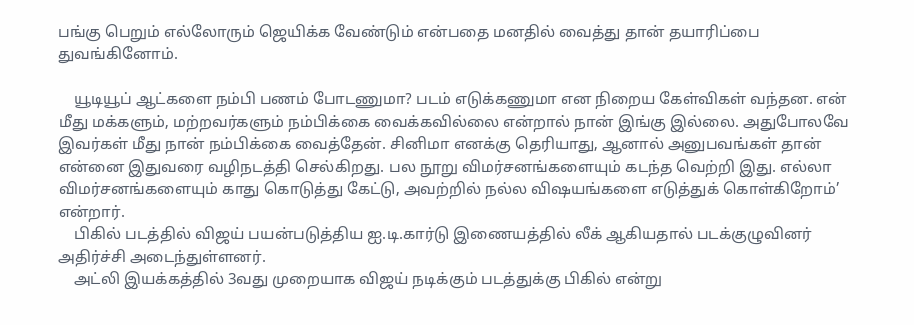பங்கு பெறும் எல்லோரும் ஜெயிக்க வேண்டும் என்பதை மனதில் வைத்து தான் தயாரிப்பை துவங்கினோம்.

    யூடியூப் ஆட்களை நம்பி பணம் போடணுமா? படம் எடுக்கணுமா என நிறைய கேள்விகள் வந்தன. என் மீது மக்களும், மற்றவர்களும் நம்பிக்கை வைக்கவில்லை என்றால் நான் இங்கு இல்லை. அதுபோலவே இவர்கள் மீது நான் நம்பிக்கை வைத்தேன். சினிமா எனக்கு தெரியாது, ஆனால் அனுபவங்கள் தான் என்னை இதுவரை வழிநடத்தி செல்கிறது. பல நூறு விமர்சனங்களையும் கடந்த வெற்றி இது. எல்லா விமர்சனங்களையும் காது கொடுத்து கேட்டு, அவற்றில் நல்ல விஷயங்களை எடுத்துக் கொள்கிறோம்’ என்றார்.
    பிகில் படத்தில் விஜய் பயன்படுத்திய ஐ.டி.கார்டு இணையத்தில் லீக் ஆகியதால் படக்குழுவினர் அதிர்ச்சி அடைந்துள்ளனர்.
    அட்லி இயக்கத்தில் 3வது முறையாக விஜய் நடிக்கும் படத்துக்கு பிகில் என்று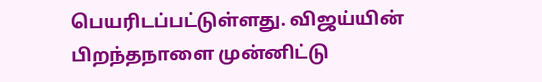பெயரிடப்பட்டுள்ளது. விஜய்யின் பிறந்தநாளை முன்னிட்டு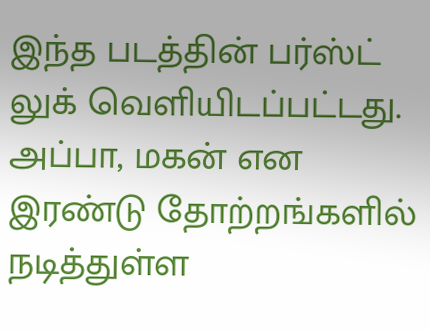இந்த படத்தின் பர்ஸ்ட் லுக் வெளியிடப்பட்டது. அப்பா, மகன் என இரண்டு தோற்றங்களில் நடித்துள்ள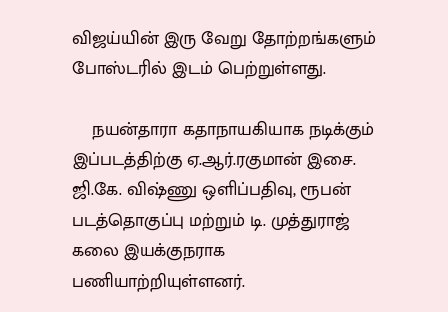விஜய்யின் இரு வேறு தோற்றங்களும் போஸ்டரில் இடம் பெற்றுள்ளது.

    நயன்தாரா கதாநாயகியாக நடிக்கும் இப்படத்திற்கு ஏ.ஆர்.ரகுமான் இசை. ஜி.கே. விஷ்ணு ஒளிப்பதிவு, ரூபன் படத்தொகுப்பு மற்றும் டி. முத்துராஜ் கலை இயக்குநராக பணியாற்றியுள்ளனர்.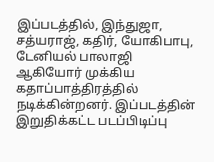இப்படத்தில், இந்துஜா, சத்யராஜ், கதிர், யோகிபாபு, டேனியல் பாலாஜி ஆகியோர் முக்கிய கதாப்பாத்திரத்தில் நடிக்கின்றனர். இப்படத்தின் இறுதிக்கட்ட படப்பிடிப்பு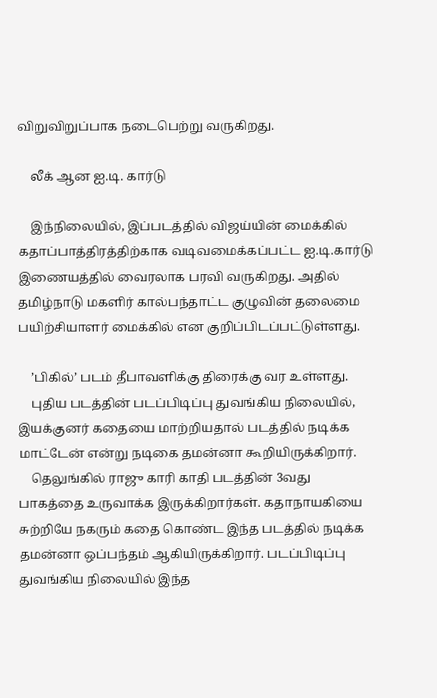விறுவிறுப்பாக நடைபெற்று வருகிறது.

    லீக் ஆன ஐ.டி. கார்டு

    இந்நிலையில், இப்படத்தில் விஜய்யின் மைக்கில் கதாப்பாத்திரத்திற்காக வடிவமைக்கப்பட்ட ஐ.டி.கார்டு இணையத்தில் வைரலாக பரவி வருகிறது. அதில் தமிழ்நாடு மகளிர் கால்பந்தாட்ட குழுவின் தலைமை பயிற்சியாளர் மைக்கில் என குறிப்பிடப்பட்டுள்ளது.

    ’பிகில்’ படம் தீபாவளிக்கு திரைக்கு வர உள்ளது.
    புதிய படத்தின் படப்பிடிப்பு துவங்கிய நிலையில், இயக்குனர் கதையை மாற்றியதால் படத்தில் நடிக்க மாட்டேன் என்று நடிகை தமன்னா கூறியிருக்கிறார்.
    தெலுங்கில் ராஜு காரி காதி படத்தின் 3வது பாகத்தை உருவாக்க இருக்கிறார்கள். கதாநாயகியை சுற்றியே நகரும் கதை கொண்ட இந்த படத்தில் நடிக்க தமன்னா ஒப்பந்தம் ஆகியிருக்கிறார். படப்பிடிப்பு துவங்கிய நிலையில் இந்த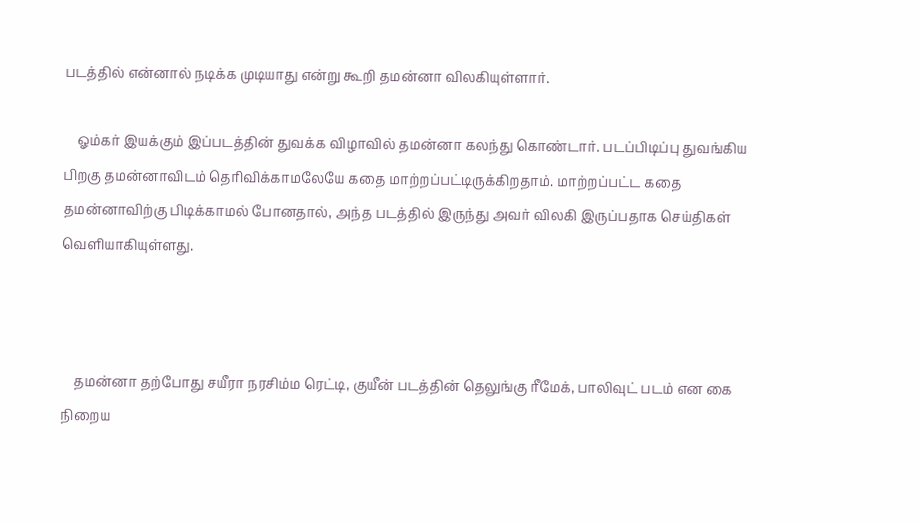படத்தில் என்னால் நடிக்க முடியாது என்று கூறி தமன்னா விலகியுள்ளார்.

    ஓம்கர் இயக்கும் இப்படத்தின் துவக்க விழாவில் தமன்னா கலந்து கொண்டார். படப்பிடிப்பு துவங்கிய பிறகு தமன்னாவிடம் தெரிவிக்காமலேயே கதை மாற்றப்பட்டிருக்கிறதாம். மாற்றப்பட்ட கதை தமன்னாவிற்கு பிடிக்காமல் போனதால், அந்த படத்தில் இருந்து அவர் விலகி இருப்பதாக செய்திகள் வெளியாகியுள்ளது.



    தமன்னா தற்போது சயீரா நரசிம்ம ரெட்டி, குயீன் படத்தின் தெலுங்கு ரீமேக், பாலிவுட் படம் என கை நிறைய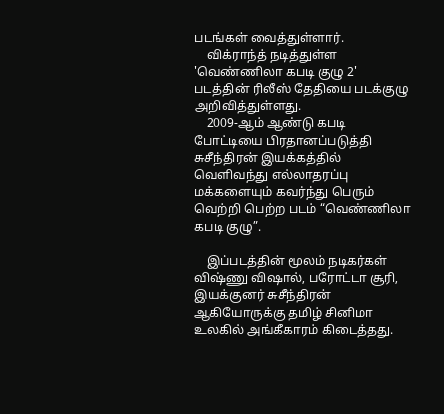படங்கள் வைத்துள்ளார்.
    விக்ராந்த் நடித்துள்ள 'வெண்ணிலா கபடி குழு 2' படத்தின் ரிலீஸ் தேதியை படக்குழு அறிவித்துள்ளது.
    2009-ஆம் ஆண்டு கபடி போட்டியை பிரதானப்படுத்தி சுசீந்திரன் இயக்கத்தில் வெளிவந்து எல்லாதரப்பு மக்களையும் கவர்ந்து பெரும் வெற்றி பெற்ற படம் “வெண்ணிலா கபடி குழு”.

    இப்படத்தின் மூலம் நடிகர்கள் விஷ்ணு விஷால், பரோட்டா சூரி, இயக்குனர் சுசீந்திரன் ஆகியோருக்கு தமிழ் சினிமா உலகில் அங்கீகாரம் கிடைத்தது.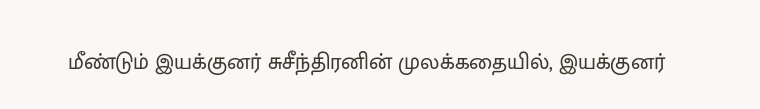மீண்டும் இயக்குனர் சுசீந்திரனின் முலக்கதையில், இயக்குனர்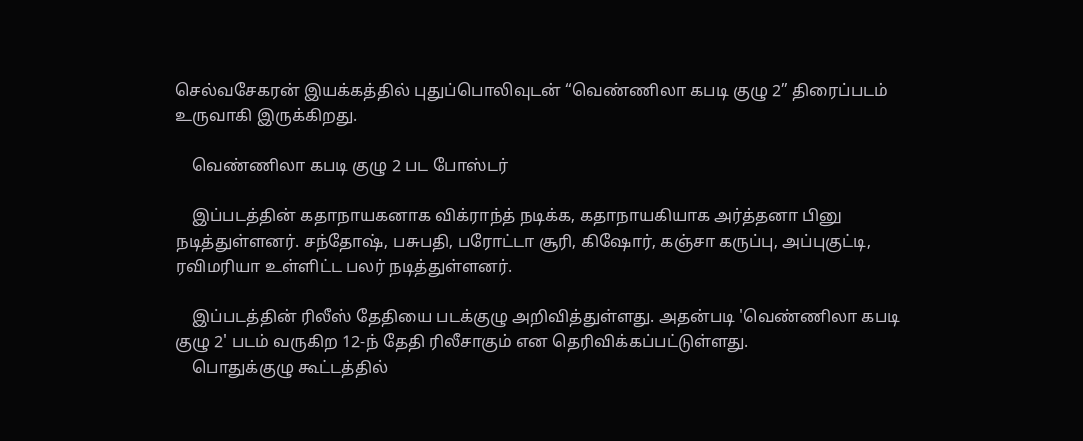செல்வசேகரன் இயக்கத்தில் புதுப்பொலிவுடன் “வெண்ணிலா கபடி குழு 2” திரைப்படம் உருவாகி இருக்கிறது.

    வெண்ணிலா கபடி குழு 2 பட போஸ்டர்

    இப்படத்தின் கதாநாயகனாக விக்ராந்த் நடிக்க, கதாநாயகியாக அர்த்தனா பினு நடித்துள்ளனர். சந்தோஷ், பசுபதி, பரோட்டா சூரி, கிஷோர், கஞ்சா கருப்பு, அப்புகுட்டி, ரவிமரியா உள்ளிட்ட பலர் நடித்துள்ளனர்.

    இப்படத்தின் ரிலீஸ் தேதியை படக்குழு அறிவித்துள்ளது. அதன்படி 'வெண்ணிலா கபடி குழு 2' படம் வருகிற 12-ந் தேதி ரிலீசாகும் என தெரிவிக்கப்பட்டுள்ளது.
    பொதுக்குழு கூட்டத்தில்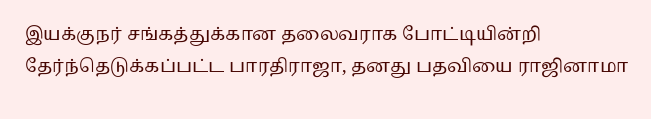இயக்குநர் சங்கத்துக்கான தலைவராக போட்டியின்றி தேர்ந்தெடுக்கப்பட்ட பாரதிராஜா, தனது பதவியை ராஜினாமா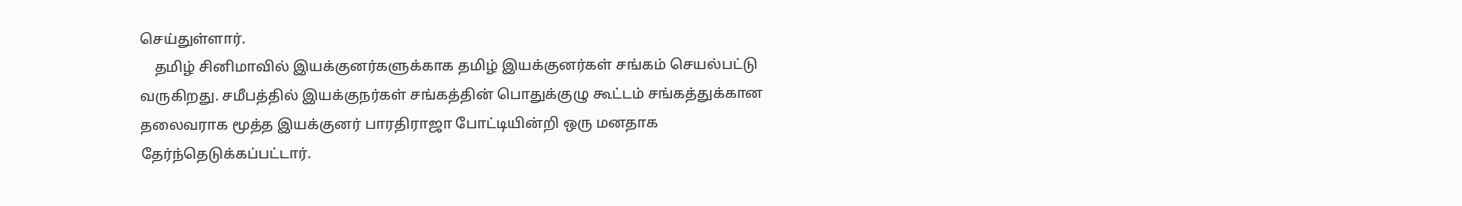செய்துள்ளார்.
    தமிழ் சினிமாவில் இயக்குனர்களுக்காக தமிழ் இயக்குனர்கள் சங்கம் செயல்பட்டு வருகிறது. சமீபத்தில் இயக்குநர்கள் சங்கத்தின் பொதுக்குழு கூட்டம் சங்கத்துக்கான தலைவராக மூத்த இயக்குனர் பாரதிராஜா போட்டியின்றி ஒரு மனதாக தேர்ந்தெடுக்கப்பட்டார்.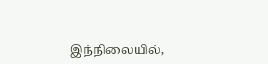இந்நிலையில்,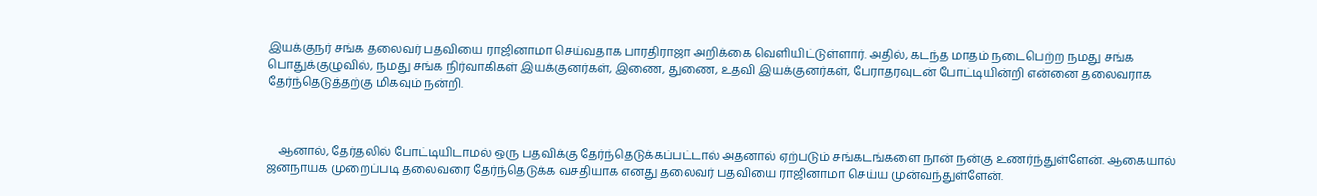இயக்குநர் சங்க தலைவர் பதவியை ராஜினாமா செய்வதாக பாரதிராஜா அறிக்கை வெளியிட்டுள்ளார். அதில், கடந்த மாதம் நடைபெற்ற நமது சங்க பொதுக்குழுவில், நமது சங்க நிர்வாகிகள் இயக்குனர்கள், இணை, துணை, உதவி இயக்குனர்கள், பேராதரவுடன் போட்டியின்றி என்னை தலைவராக தேர்ந்தெடுத்தற்கு மிகவும் நன்றி.



    ஆனால், தேர்தலில் போட்டியிடாமல் ஒரு பதவிக்கு தேர்ந்தெடுக்கப்பட்டால் அதனால் ஏற்படும் சங்கடங்களை நான் நன்கு உணர்ந்துள்ளேன். ஆகையால் ஜனநாயக முறைப்படி தலைவரை தேர்ந்தெடுக்க வசதியாக எனது தலைவர் பதவியை ராஜினாமா செய்ய முன்வந்துள்ளேன்.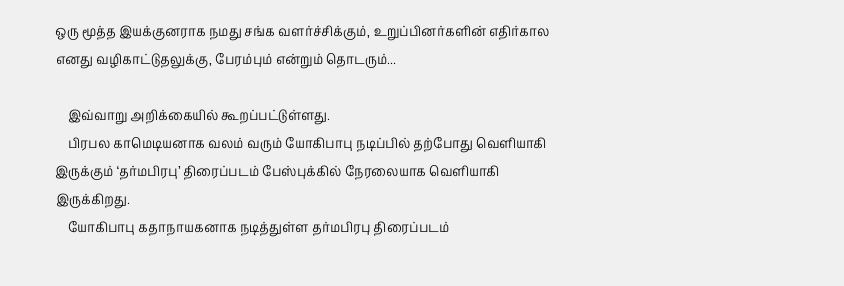ஒரு மூத்த இயக்குனராக நமது சங்க வளர்ச்சிக்கும், உறுப்பினர்களின் எதிர்கால எனது வழிகாட்டுதலுக்கு, பேரம்பும் என்றும் தொடரும்...

    இவ்வாறு அறிக்கையில் கூறப்பட்டுள்ளது.
    பிரபல காமெடியனாக வலம் வரும் யோகிபாபு நடிப்பில் தற்போது வெளியாகி இருக்கும் ‘தர்மபிரபு’ திரைப்படம் பேஸ்புக்கில் நேரலையாக வெளியாகி இருக்கிறது.
    யோகிபாபு கதாநாயகனாக நடித்துள்ள தர்மபிரபு திரைப்படம்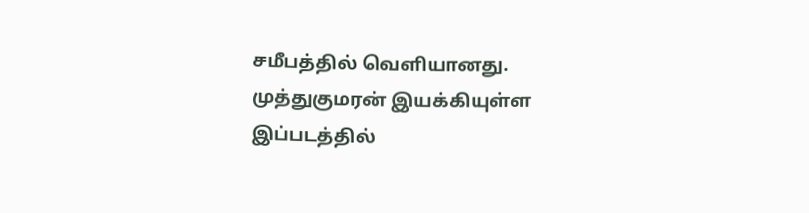சமீபத்தில் வெளியானது. முத்துகுமரன் இயக்கியுள்ள இப்படத்தில்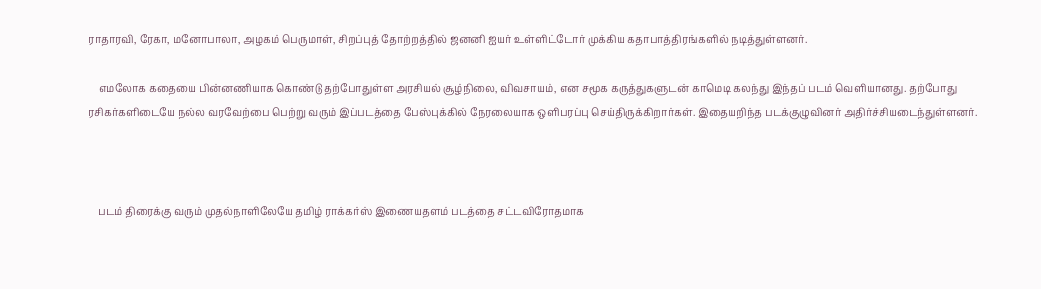ராதாரவி, ரேகா, மனோபாலா, அழகம் பெருமாள், சிறப்புத் தோற்றத்தில் ஜனனி ஐயர் உள்ளிட்டோர் முக்கிய கதாபாத்திரங்களில் நடித்துள்ளனர்.

    எமலோக கதையை பின்னணியாக கொண்டு தற்போதுள்ள அரசியல் சூழ்நிலை, விவசாயம், என சமூக கருத்துகளுடன் காமெடி கலந்து இந்தப் படம் வெளியானது. தற்போது ரசிகர்களிடையே நல்ல வரவேற்பை பெற்று வரும் இப்படத்தை பேஸ்புக்கில் நேரலையாக ஒளிபரப்பு செய்திருக்கிறார்கள். இதையறிந்த படக்குழுவினர் அதிர்ச்சியடைந்துள்ளனர்.



    படம் திரைக்கு வரும் முதல்நாளிலேயே தமிழ் ராக்கர்ஸ் இணையதளம் படத்தை சட்டவிரோதமாக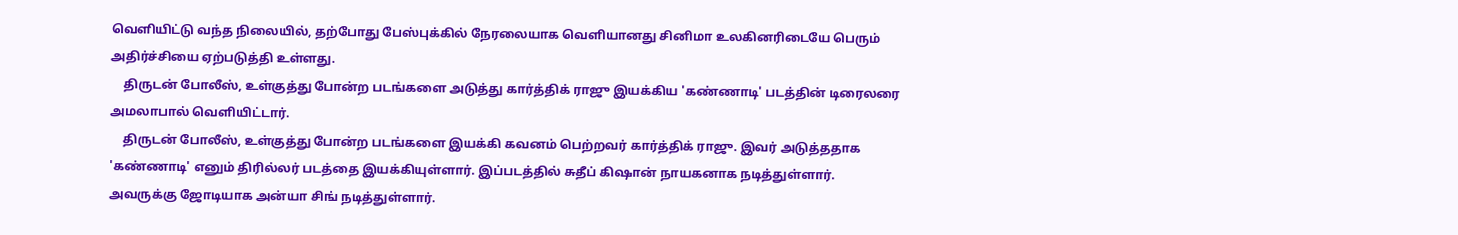வெளியிட்டு வந்த நிலையில், தற்போது பேஸ்புக்கில் நேரலையாக வெளியானது சினிமா உலகினரிடையே பெரும் அதிர்ச்சியை ஏற்படுத்தி உள்ளது.
    திருடன் போலீஸ், உள்குத்து போன்ற படங்களை அடுத்து கார்த்திக் ராஜு இயக்கிய 'கண்ணாடி' படத்தின் டிரைலரை அமலாபால் வெளியிட்டார்.
    திருடன் போலீஸ், உள்குத்து போன்ற படங்களை இயக்கி கவனம் பெற்றவர் கார்த்திக் ராஜு. இவர் அடுத்ததாக 'கண்ணாடி' எனும் திரில்லர் படத்தை இயக்கியுள்ளார். இப்படத்தில் சுதீப் கிஷான் நாயகனாக நடித்துள்ளார். அவருக்கு ஜோடியாக அன்யா சிங் நடித்துள்ளார்.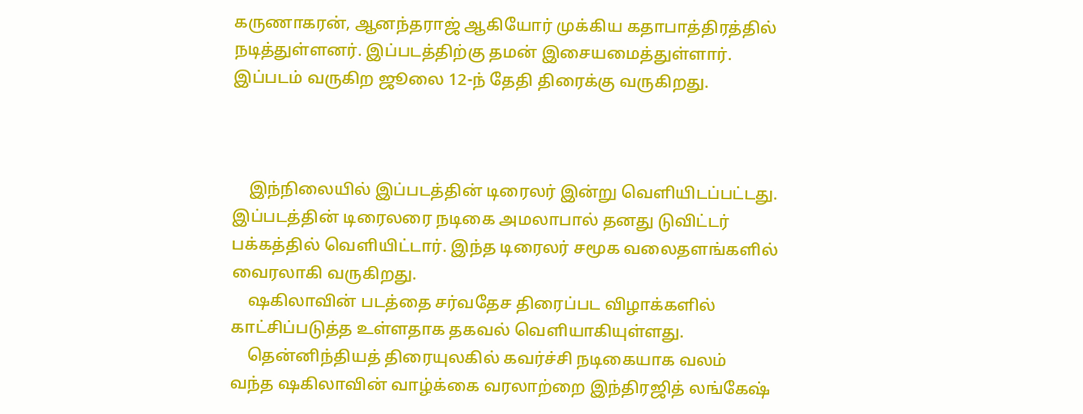கருணாகரன், ஆனந்தராஜ் ஆகியோர் முக்கிய கதாபாத்திரத்தில் நடித்துள்ளனர். இப்படத்திற்கு தமன் இசையமைத்துள்ளார். இப்படம் வருகிற ஜூலை 12-ந் தேதி திரைக்கு வருகிறது.



    இந்நிலையில் இப்படத்தின் டிரைலர் இன்று வெளியிடப்பட்டது. இப்படத்தின் டிரைலரை நடிகை அமலாபால் தனது டுவிட்டர் பக்கத்தில் வெளியிட்டார். இந்த டிரைலர் சமூக வலைதளங்களில் வைரலாகி வருகிறது.
    ஷகிலாவின் படத்தை சர்வதேச திரைப்பட விழாக்களில் காட்சிப்படுத்த உள்ளதாக தகவல் வெளியாகியுள்ளது.
    தென்னிந்தியத் திரையுலகில் கவர்ச்சி நடிகையாக வலம் வந்த ‌ஷகிலாவின் வாழ்க்கை வரலாற்றை இந்திரஜித் லங்கேஷ்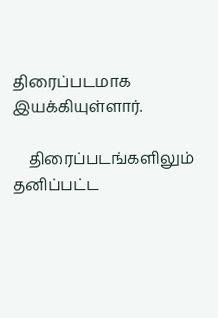திரைப்படமாக இயக்கியுள்ளார்.

    திரைப்படங்களிலும் தனிப்பட்ட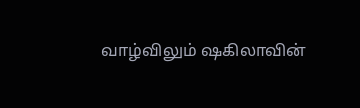வாழ்விலும் ‌ஷகிலாவின்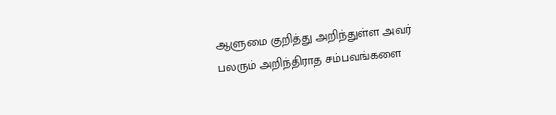ஆளுமை குறித்து அறிந்துள்ள அவர் பலரும் அறிந்திராத சம்பவங்களை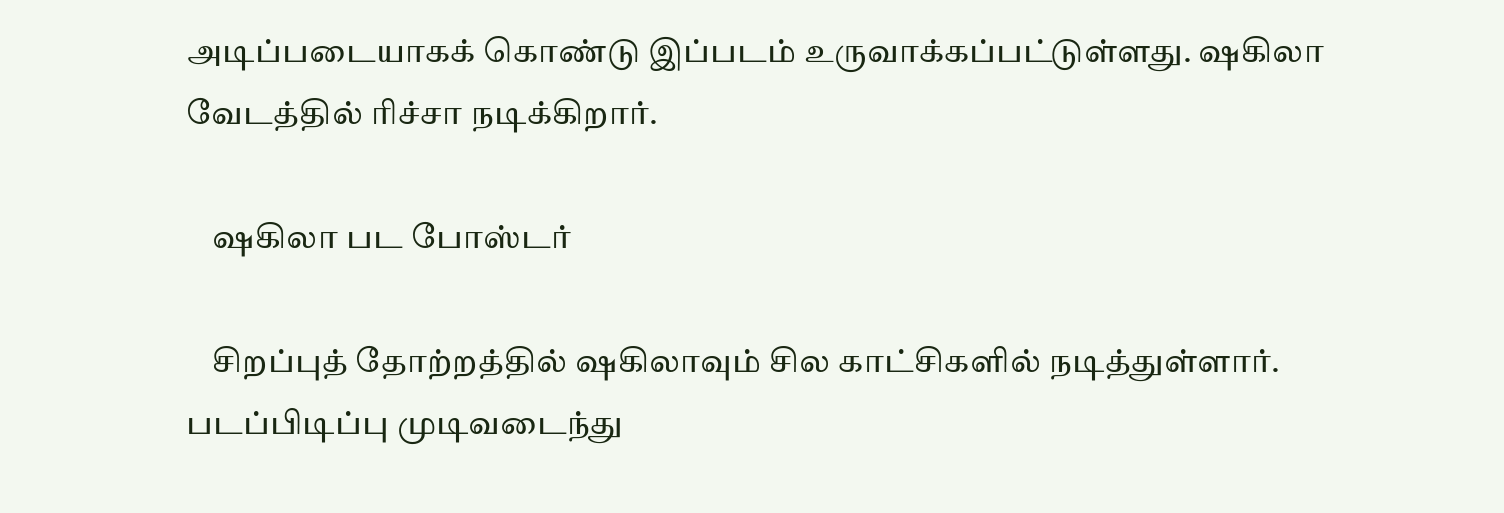அடிப்படையாகக் கொண்டு இப்படம் உருவாக்கப்பட்டுள்ளது. ஷகிலா வேடத்தில் ரிச்சா நடிக்கிறார்.

    ஷகிலா பட போஸ்டர்

    சிறப்புத் தோற்றத்தில் ‌ஷகிலாவும் சில காட்சிகளில் நடித்துள்ளார். படப்பிடிப்பு முடிவடைந்து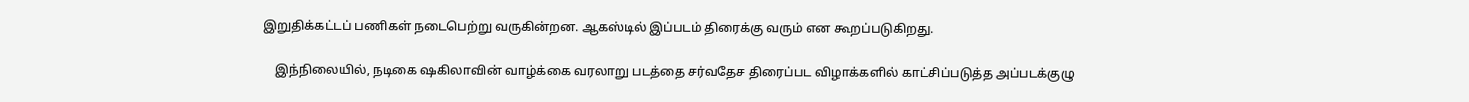இறுதிக்கட்டப் பணிகள் நடைபெற்று வருகின்றன. ஆகஸ்டில் இப்படம் திரைக்கு வரும் என கூறப்படுகிறது.

    இந்நிலையில், நடிகை ஷகிலாவின் வாழ்க்கை வரலாறு படத்தை சர்வதேச திரைப்பட விழாக்களில் காட்சிப்படுத்த அப்படக்குழு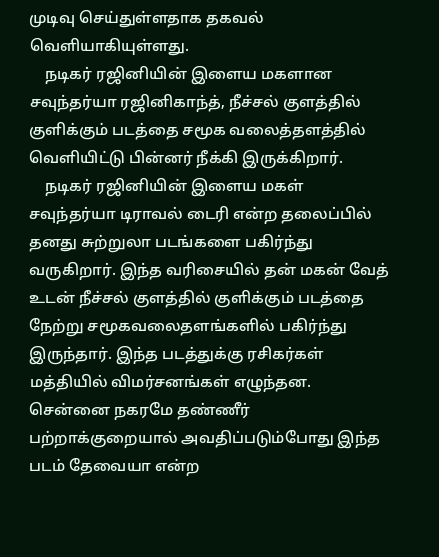முடிவு செய்துள்ளதாக தகவல் வெளியாகியுள்ளது.
    நடிகர் ரஜினியின் இளைய மகளான சவுந்தர்யா ரஜினிகாந்த், நீச்சல் குளத்தில் குளிக்கும் படத்தை சமூக வலைத்தளத்தில் வெளியிட்டு பின்னர் நீக்கி இருக்கிறார்.
    நடிகர் ரஜினியின் இளைய மகள் சவுந்தர்யா டிராவல் டைரி என்ற தலைப்பில் தனது சுற்றுலா படங்களை பகிர்ந்து வருகிறார். இந்த வரிசையில் தன் மகன் வேத் உடன் நீச்சல் குளத்தில் குளிக்கும் படத்தை நேற்று சமூகவலைதளங்களில் பகிர்ந்து இருந்தார். இந்த படத்துக்கு ரசிகர்கள் மத்தியில் விமர்சனங்கள் எழுந்தன. சென்னை நகரமே தண்ணீர் பற்றாக்குறையால் அவதிப்படும்போது இந்த படம் தேவையா என்ற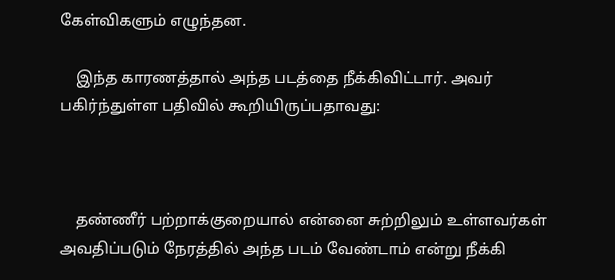கேள்விகளும் எழுந்தன.

    இந்த காரணத்தால் அந்த படத்தை நீக்கிவிட்டார். அவர் பகிர்ந்துள்ள பதிவில் கூறியிருப்பதாவது:



    தண்ணீர் பற்றாக்குறையால் என்னை சுற்றிலும் உள்ளவர்கள் அவதிப்படும் நேரத்தில் அந்த படம் வேண்டாம் என்று நீக்கி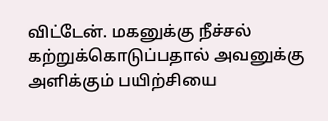விட்டேன். மகனுக்கு நீச்சல் கற்றுக்கொடுப்பதால் அவனுக்கு அளிக்கும் பயிற்சியை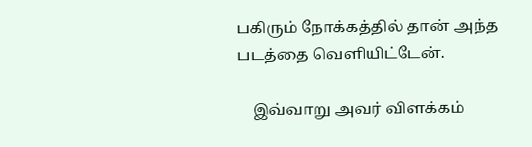பகிரும் நோக்கத்தில் தான் அந்த படத்தை வெளியிட்டேன்.

    இவ்வாறு அவர் விளக்கம்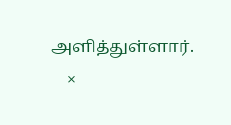அளித்துள்ளார்.
    ×